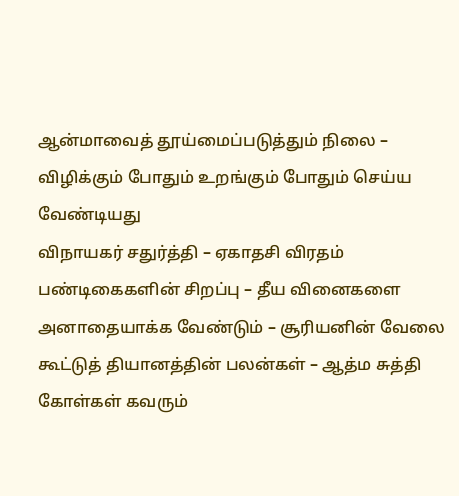ஆன்மாவைத் தூய்மைப்படுத்தும் நிலை – விழிக்கும் போதும் உறங்கும் போதும் செய்ய வேண்டியது
விநாயகர் சதுர்த்தி – ஏகாதசி விரதம்
பண்டிகைகளின் சிறப்பு – தீய வினைகளை அனாதையாக்க வேண்டும் – சூரியனின் வேலை
கூட்டுத் தியானத்தின் பலன்கள் – ஆத்ம சுத்தி
கோள்கள் கவரும்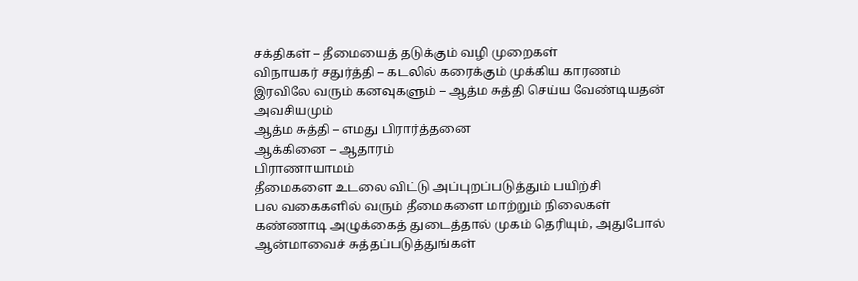சக்திகள் – தீமையைத் தடுக்கும் வழி முறைகள்
விநாயகர் சதுர்த்தி – கடலில் கரைக்கும் முக்கிய காரணம்
இரவிலே வரும் கனவுகளும் – ஆத்ம சுத்தி செய்ய வேண்டியதன் அவசியமும்
ஆத்ம சுத்தி – எமது பிரார்த்தனை
ஆக்கினை – ஆதாரம்
பிராணாயாமம்
தீமைகளை உடலை விட்டு அப்புறப்படுத்தும் பயிற்சி
பல வகைகளில் வரும் தீமைகளை மாற்றும் நிலைகள்
கண்ணாடி அழுக்கைத் துடைத்தால் முகம் தெரியும், அதுபோல் ஆன்மாவைச் சுத்தப்படுத்துங்கள்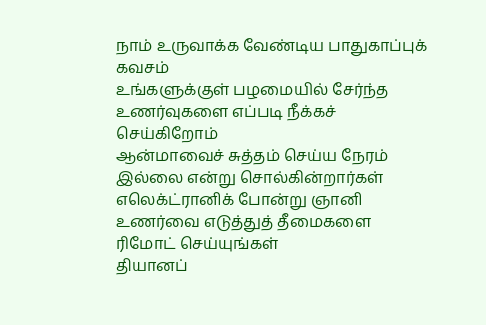நாம் உருவாக்க வேண்டிய பாதுகாப்புக் கவசம்
உங்களுக்குள் பழமையில் சேர்ந்த உணர்வுகளை எப்படி நீக்கச் செய்கிறோம்
ஆன்மாவைச் சுத்தம் செய்ய நேரம் இல்லை என்று சொல்கின்றார்கள்
எலெக்ட்ரானிக் போன்று ஞானி உணர்வை எடுத்துத் தீமைகளை ரிமோட் செய்யுங்கள்
தியானப்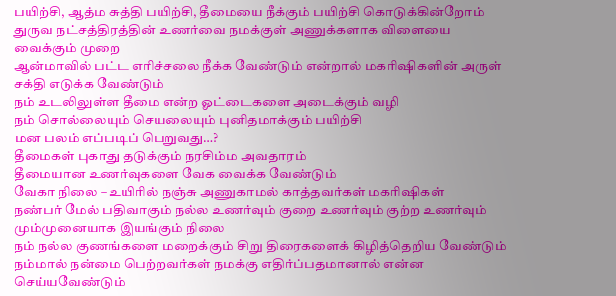பயிற்சி, ஆத்ம சுத்தி பயிற்சி, தீமையை நீக்கும் பயிற்சி கொடுக்கின்றோம்
துருவ நட்சத்திரத்தின் உணர்வை நமக்குள் அணுக்களாக விளையை வைக்கும் முறை
ஆன்மாவில் பட்ட எரிச்சலை நீக்க வேண்டும் என்றால் மகரிஷிகளின் அருள் சக்தி எடுக்க வேண்டும்
நம் உடலிலுள்ள தீமை என்ற ஓட்டைகளை அடைக்கும் வழி
நம் சொல்லையும் செயலையும் புனிதமாக்கும் பயிற்சி
மன பலம் எப்படிப் பெறுவது…?
தீமைகள் புகாது தடுக்கும் நரசிம்ம அவதாரம்
தீமையான உணர்வுகளை வேக வைக்க வேண்டும்
வேகா நிலை – உயிரில் நஞ்சு அணுகாமல் காத்தவர்கள் மகரிஷிகள்
நண்பர் மேல் பதிவாகும் நல்ல உணர்வும் குறை உணர்வும் குற்ற உணர்வும் மும்முனையாக இயங்கும் நிலை
நம் நல்ல குணங்களை மறைக்கும் சிறு திரைகளைக் கிழித்தெறிய வேண்டும்
நம்மால் நன்மை பெற்றவர்கள் நமக்கு எதிர்ப்பதமானால் என்ன செய்யவேண்டும்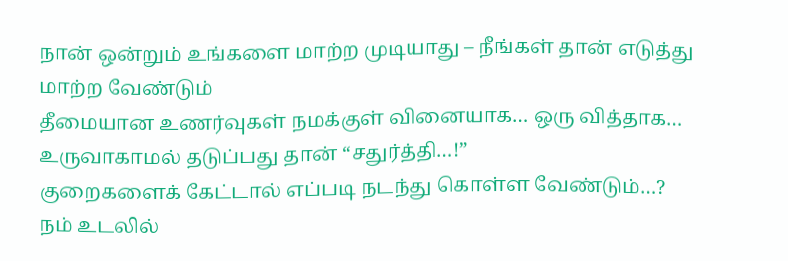நான் ஒன்றும் உங்களை மாற்ற முடியாது – நீங்கள் தான் எடுத்து மாற்ற வேண்டும்
தீமையான உணர்வுகள் நமக்குள் வினையாக… ஒரு வித்தாக… உருவாகாமல் தடுப்பது தான் “சதுர்த்தி…!”
குறைகளைக் கேட்டால் எப்படி நடந்து கொள்ள வேண்டும்…?
நம் உடலில்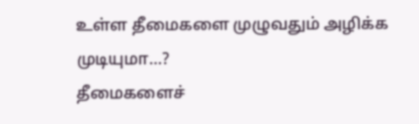உள்ள தீமைகளை முழுவதும் அழிக்க முடியுமா…?
தீமைகளைச்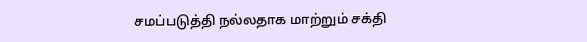சமப்படுத்தி நல்லதாக மாற்றும் சக்தி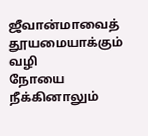ஜீவான்மாவைத் தூயமையாக்கும் வழி
நோயை நீக்கினாலும்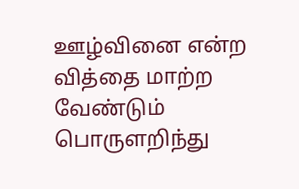ஊழ்வினை என்ற வித்தை மாற்ற வேண்டும்
பொருளறிந்து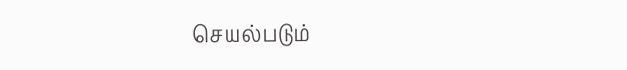செயல்படும்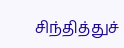சிந்தித்துச்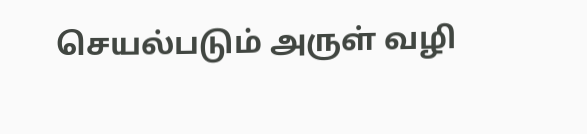செயல்படும் அருள் வழி